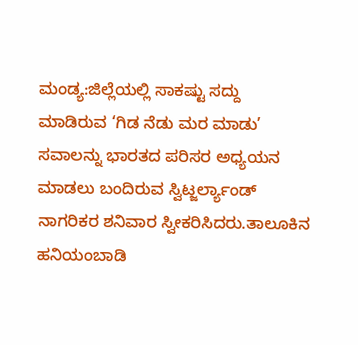ಮಂಡ್ಯ:ಜಿಲ್ಲೆಯಲ್ಲಿ ಸಾಕಷ್ಟು ಸದ್ದು ಮಾಡಿರುವ ‘ಗಿಡ ನೆಡು ಮರ ಮಾಡು’ ಸವಾಲನ್ನು ಭಾರತದ ಪರಿಸರ ಅಧ್ಯಯನ ಮಾಡಲು ಬಂದಿರುವ ಸ್ವಿಟ್ಜರ್ಲ್ಯಾಂಡ್ ನಾಗರಿಕರ ಶನಿವಾರ ಸ್ವೀಕರಿಸಿದರು.ತಾಲೂಕಿನ ಹನಿಯಂಬಾಡಿ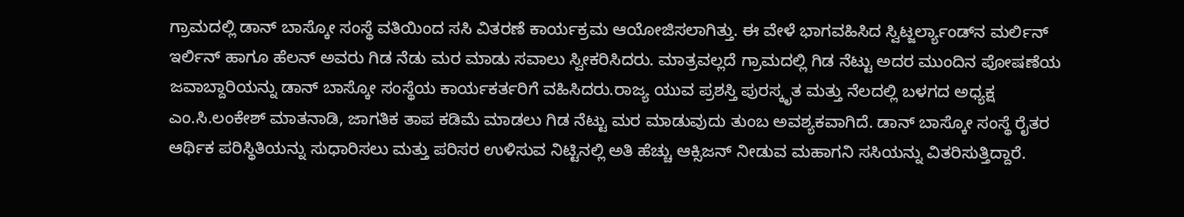ಗ್ರಾಮದಲ್ಲಿ ಡಾನ್ ಬಾಸ್ಕೋ ಸಂಸ್ಥೆ ವತಿಯಿಂದ ಸಸಿ ವಿತರಣೆ ಕಾರ್ಯಕ್ರಮ ಆಯೋಜಿಸಲಾಗಿತ್ತು. ಈ ವೇಳೆ ಭಾಗವಹಿಸಿದ ಸ್ವಿಟ್ಜರ್ಲ್ಯಾಂಡ್‌ನ ಮರ್ಲಿನ್ ಇರ್ಲಿನ್ ಹಾಗೂ ಹೆಲನ್ ಅವರು ಗಿಡ ನೆಡು ಮರ ಮಾಡು ಸವಾಲು ಸ್ವೀಕರಿಸಿದರು. ಮಾತ್ರವಲ್ಲದೆ ಗ್ರಾಮದಲ್ಲಿ ಗಿಡ ನೆಟ್ಟು ಅದರ ಮುಂದಿನ ಪೋಷಣೆಯ ಜವಾಬ್ದಾರಿಯನ್ನು ಡಾನ್ ಬಾಸ್ಕೋ ಸಂಸ್ಥೆಯ ಕಾರ್ಯಕರ್ತರಿಗೆ ವಹಿಸಿದರು.ರಾಜ್ಯ ಯುವ ಪ್ರಶಸ್ತಿ ಪುರಸ್ಕೃತ ಮತ್ತು ನೆಲದಲ್ಲಿ ಬಳಗದ ಅಧ್ಯಕ್ಷ ಎಂ.ಸಿ.ಲಂಕೇಶ್ ಮಾತನಾಡಿ, ಜಾಗತಿಕ ತಾಪ ಕಡಿಮೆ ಮಾಡಲು ಗಿಡ ನೆಟ್ಟು ಮರ ಮಾಡುವುದು ತುಂಬ ಅವಶ್ಯಕವಾಗಿದೆ. ಡಾನ್ ಬಾಸ್ಕೋ ಸಂಸ್ಥೆ ರೈತರ ಆರ್ಥಿಕ ಪರಿಸ್ಥಿತಿಯನ್ನು ಸುಧಾರಿಸಲು ಮತ್ತು ಪರಿಸರ ಉಳಿಸುವ ನಿಟ್ಟಿನಲ್ಲಿ ಅತಿ ಹೆಚ್ಚು ಆಕ್ಸಿಜನ್ ನೀಡುವ ಮಹಾಗನಿ ಸಸಿಯನ್ನು ವಿತರಿಸುತ್ತಿದ್ದಾರೆ.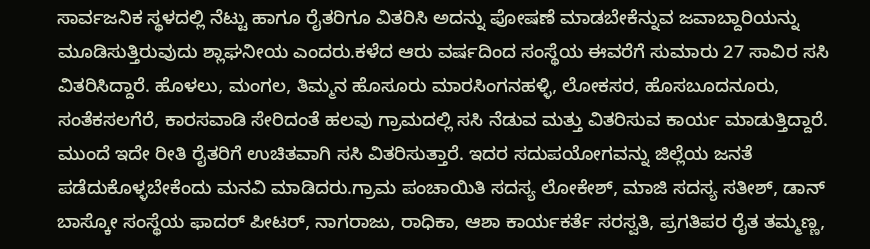ಸಾರ್ವಜನಿಕ ಸ್ಥಳದಲ್ಲಿ ನೆಟ್ಟು ಹಾಗೂ ರೈತರಿಗೂ ವಿತರಿಸಿ ಅದನ್ನು ಪೋಷಣೆ ಮಾಡಬೇಕೆನ್ನುವ ಜವಾಬ್ದಾರಿಯನ್ನು ಮೂಡಿಸುತ್ತಿರುವುದು ಶ್ಲಾಘನೀಯ ಎಂದರು.ಕಳೆದ ಆರು ವರ್ಷದಿಂದ ಸಂಸ್ಥೆಯ ಈವರೆಗೆ ಸುಮಾರು 27 ಸಾವಿರ ಸಸಿ ವಿತರಿಸಿದ್ದಾರೆ. ಹೊಳಲು, ಮಂಗಲ, ತಿಮ್ಮನ ಹೊಸೂರು ಮಾರಸಿಂಗನಹಳ್ಳಿ, ಲೋಕಸರ, ಹೊಸಬೂದನೂರು, ಸಂತೆಕಸಲಗೆರೆ, ಕಾರಸವಾಡಿ ಸೇರಿದಂತೆ ಹಲವು ಗ್ರಾಮದಲ್ಲಿ ಸಸಿ ನೆಡುವ ಮತ್ತು ವಿತರಿಸುವ ಕಾರ್ಯ ಮಾಡುತ್ತಿದ್ದಾರೆ. ಮುಂದೆ ಇದೇ ರೀತಿ ರೈತರಿಗೆ ಉಚಿತವಾಗಿ ಸಸಿ ವಿತರಿಸುತ್ತಾರೆ. ಇದರ ಸದುಪಯೋಗವನ್ನು ಜಿಲ್ಲೆಯ ಜನತೆ ಪಡೆದುಕೊಳ್ಳಬೇಕೆಂದು ಮನವಿ ಮಾಡಿದರು.ಗ್ರಾಮ ಪಂಚಾಯಿತಿ ಸದಸ್ಯ ಲೋಕೇಶ್, ಮಾಜಿ ಸದಸ್ಯ ಸತೀಶ್, ಡಾನ್ ಬಾಸ್ಕೋ ಸಂಸ್ಥೆಯ ಫಾದರ್ ಪೀಟರ್, ನಾಗರಾಜು, ರಾಧಿಕಾ, ಆಶಾ ಕಾರ್ಯಕರ್ತೆ ಸರಸ್ವತಿ, ಪ್ರಗತಿಪರ ರೈತ ತಮ್ಮಣ್ಣ,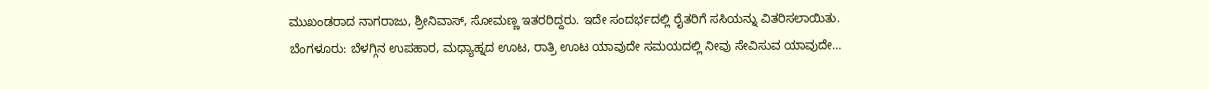ಮುಖಂಡರಾದ ನಾಗರಾಜು, ಶ್ರೀನಿವಾಸ್, ಸೋಮಣ್ಣ ಇತರರಿದ್ದರು. ಇದೇ ಸಂದರ್ಭದಲ್ಲಿ ರೈತರಿಗೆ ಸಸಿಯನ್ನು ವಿತರಿಸಲಾಯಿತು.
ಬೆಂಗಳೂರು: ಬೆಳಗ್ಗಿನ ಉಪಹಾರ, ಮಧ್ಯಾಹ್ನದ ಊಟ, ರಾತ್ರಿ ಊಟ ಯಾವುದೇ ಸಮಯದಲ್ಲಿ ನೀವು ಸೇವಿಸುವ ಯಾವುದೇ…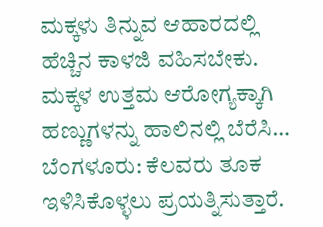ಮಕ್ಕಳು ತಿನ್ನುವ ಆಹಾರದಲ್ಲಿ ಹೆಚ್ಚಿನ ಕಾಳಜಿ ವಹಿಸಬೇಕು. ಮಕ್ಕಳ ಉತ್ತಮ ಆರೋಗ್ಯಕ್ಕಾಗಿ ಹಣ್ಣುಗಳನ್ನು ಹಾಲಿನಲ್ಲಿ ಬೆರೆಸಿ…
ಬೆಂಗಳೂರು: ಕೆಲವರು ತೂಕ ಇಳಿಸಿಕೊಳ್ಳಲು ಪ್ರಯತ್ನಿಸುತ್ತಾರೆ.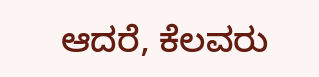ಆದರೆ, ಕೆಲವರು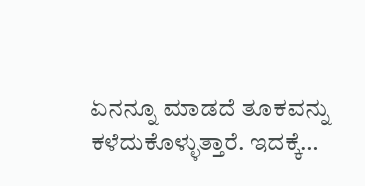ಏನನ್ನೂ ಮಾಡದೆ ತೂಕವನ್ನು ಕಳೆದುಕೊಳ್ಳುತ್ತಾರೆ. ಇದಕ್ಕೆ…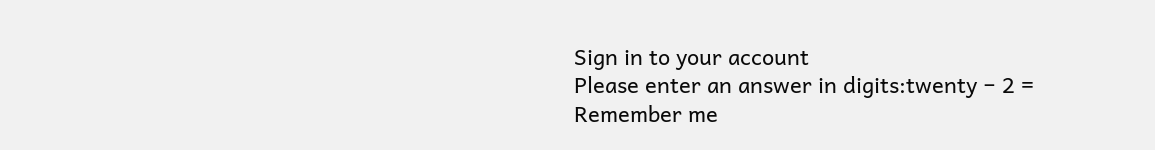Sign in to your account
Please enter an answer in digits:twenty − 2 =
Remember me